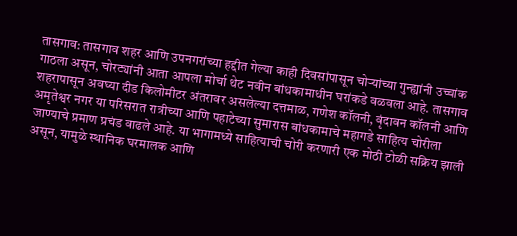तासगाव: तासगाव शहर आणि उपनगरांच्या हद्दीत गेल्या काही दिवसांपासून चोऱ्यांच्या गुन्ह्यांनी उच्चांक गाठला असून, चोरट्यांनी आता आपला मोर्चा थेट नवीन बांधकामाधीन घरांकडे वळवला आहे. तासगाव शहरापासून अवघ्या दीड किलोमीटर अंतरावर असलेल्या दत्तमाळ, गणेश कॉलनी, वृंदावन कॉलनी आणि अमृतेश्वर नगर या परिसरात रात्रीच्या आणि पहाटेच्या सुमारास बांधकामाचे महागडे साहित्य चोरीला जाण्याचे प्रमाण प्रचंड वाढले आहे. या भागामध्ये साहित्याची चोरी करणारी एक मोठी टोळी सक्रिय झाली असून, यामुळे स्थानिक घरमालक आणि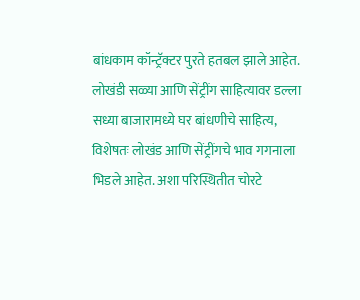बांधकाम कॉन्ट्रॅक्टर पुरते हतबल झाले आहेत.
लोखंडी सळ्या आणि सेंट्रींग साहित्यावर डल्ला
सध्या बाजारामध्ये घर बांधणीचे साहित्य, विशेषतः लोखंड आणि सेंट्रींगचे भाव गगनाला भिडले आहेत. अशा परिस्थितीत चोरटे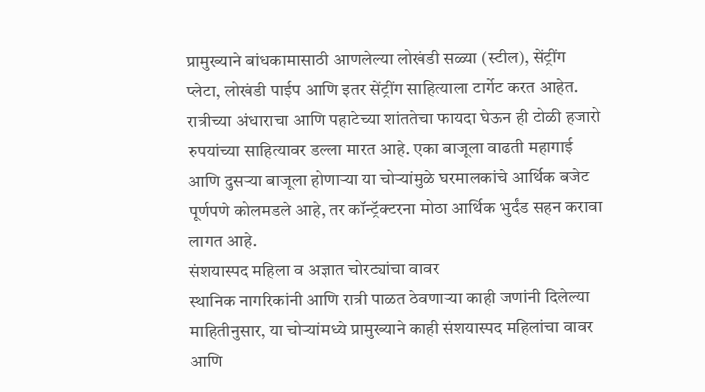प्रामुख्याने बांधकामासाठी आणलेल्या लोखंडी सळ्या (स्टील), सेंट्रींग प्लेटा, लोखंडी पाईप आणि इतर सेंट्रींग साहित्याला टार्गेट करत आहेत. रात्रीच्या अंधाराचा आणि पहाटेच्या शांततेचा फायदा घेऊन ही टोळी हजारो रुपयांच्या साहित्यावर डल्ला मारत आहे. एका बाजूला वाढती महागाई आणि दुसऱ्या बाजूला होणाऱ्या या चोऱ्यांमुळे घरमालकांचे आर्थिक बजेट पूर्णपणे कोलमडले आहे, तर कॉन्ट्रॅक्टरना मोठा आर्थिक भुर्दंड सहन करावा लागत आहे.
संशयास्पद महिला व अज्ञात चोरट्यांचा वावर
स्थानिक नागरिकांनी आणि रात्री पाळत ठेवणाऱ्या काही जणांनी दिलेल्या माहितीनुसार, या चोऱ्यांमध्ये प्रामुख्याने काही संशयास्पद महिलांचा वावर आणि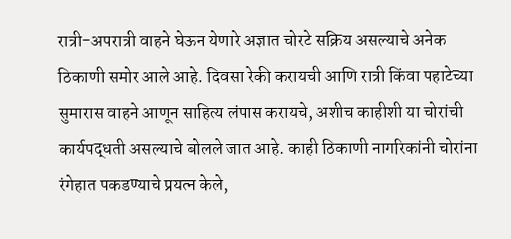रात्री-अपरात्री वाहने घेऊन येणारे अज्ञात चोरटे सक्रिय असल्याचे अनेक ठिकाणी समोर आले आहे. दिवसा रेकी करायची आणि रात्री किंवा पहाटेच्या सुमारास वाहने आणून साहित्य लंपास करायचे, अशीच काहीशी या चोरांची कार्यपद्धती असल्याचे बोलले जात आहे. काही ठिकाणी नागरिकांनी चोरांना रंगेहात पकडण्याचे प्रयत्न केले,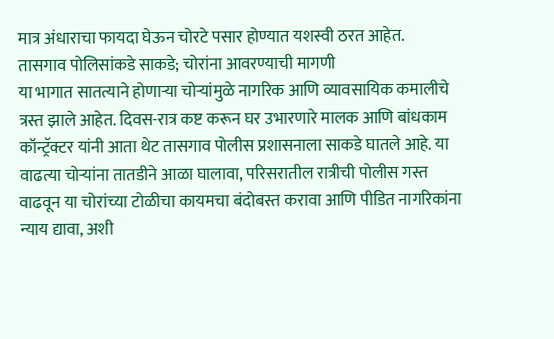मात्र अंधाराचा फायदा घेऊन चोरटे पसार होण्यात यशस्वी ठरत आहेत.
तासगाव पोलिसांकडे साकडे; चोरांना आवरण्याची मागणी
या भागात सातत्याने होणाऱ्या चोऱ्यांमुळे नागरिक आणि व्यावसायिक कमालीचे त्रस्त झाले आहेत. दिवस-रात्र कष्ट करून घर उभारणारे मालक आणि बांधकाम कॉन्ट्रॅक्टर यांनी आता थेट तासगाव पोलीस प्रशासनाला साकडे घातले आहे. या वाढत्या चोऱ्यांना तातडीने आळा घालावा, परिसरातील रात्रीची पोलीस गस्त वाढवून या चोरांच्या टोळीचा कायमचा बंदोबस्त करावा आणि पीडित नागरिकांना न्याय द्यावा, अशी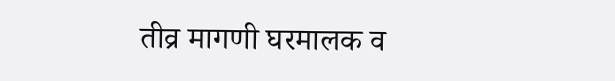तीव्र मागणी घरमालक व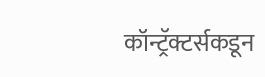कॉन्ट्रॅक्टर्सकडून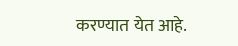करण्यात येत आहे.